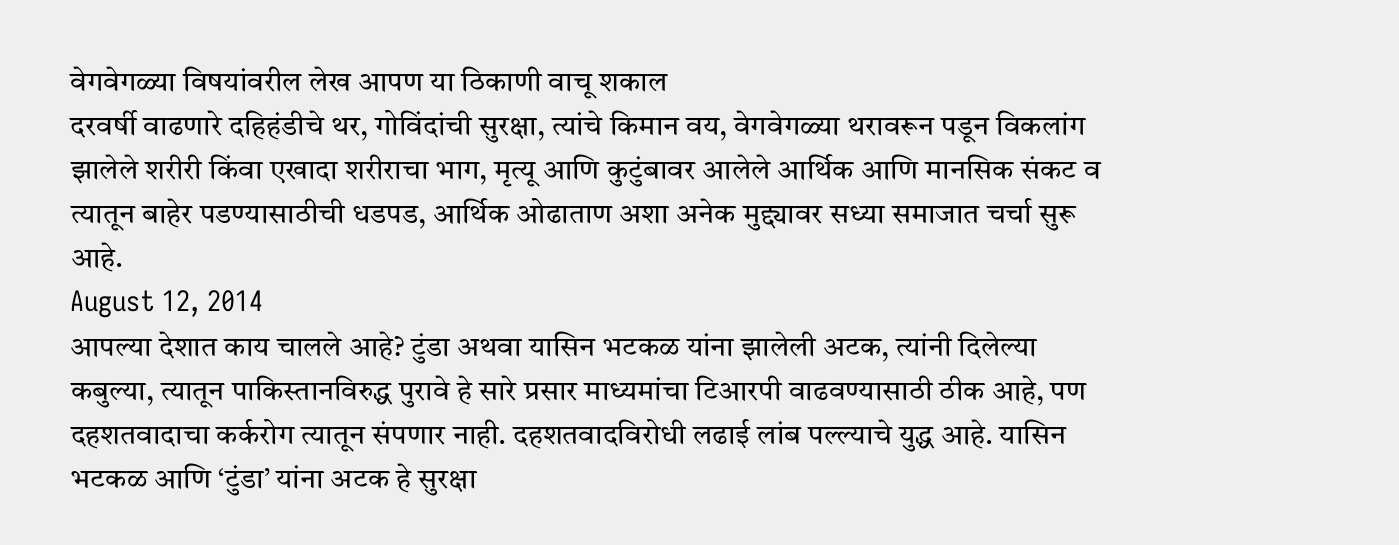वेगवेगळ्या विषयांवरील लेख आपण या ठिकाणी वाचू शकाल
दरवर्षी वाढणारे दहिहंडीचे थर, गोविंदांची सुरक्षा, त्यांचे किमान वय, वेगवेगळ्या थरावरून पडून विकलांग झालेले शरीरी किंवा एखादा शरीराचा भाग, मृत्यू आणि कुटुंबावर आलेले आर्थिक आणि मानसिक संकट व त्यातून बाहेर पडण्यासाठीची धडपड, आर्थिक ओढाताण अशा अनेक मुद्द्यावर सध्या समाजात चर्चा सुरू आहे.
August 12, 2014
आपल्या देशात काय चालले आहे? टुंडा अथवा यासिन भटकळ यांना झालेली अटक, त्यांनी दिलेल्या कबुल्या, त्यातून पाकिस्तानविरुद्ध पुरावे हे सारे प्रसार माध्यमांचा टिआरपी वाढवण्यासाठी ठीक आहे, पण दहशतवादाचा कर्करोग त्यातून संपणार नाही. दहशतवादविरोधी लढाई लांब पल्ल्याचे युद्ध आहे. यासिन भटकळ आणि ‘टुंडा’ यांना अटक हे सुरक्षा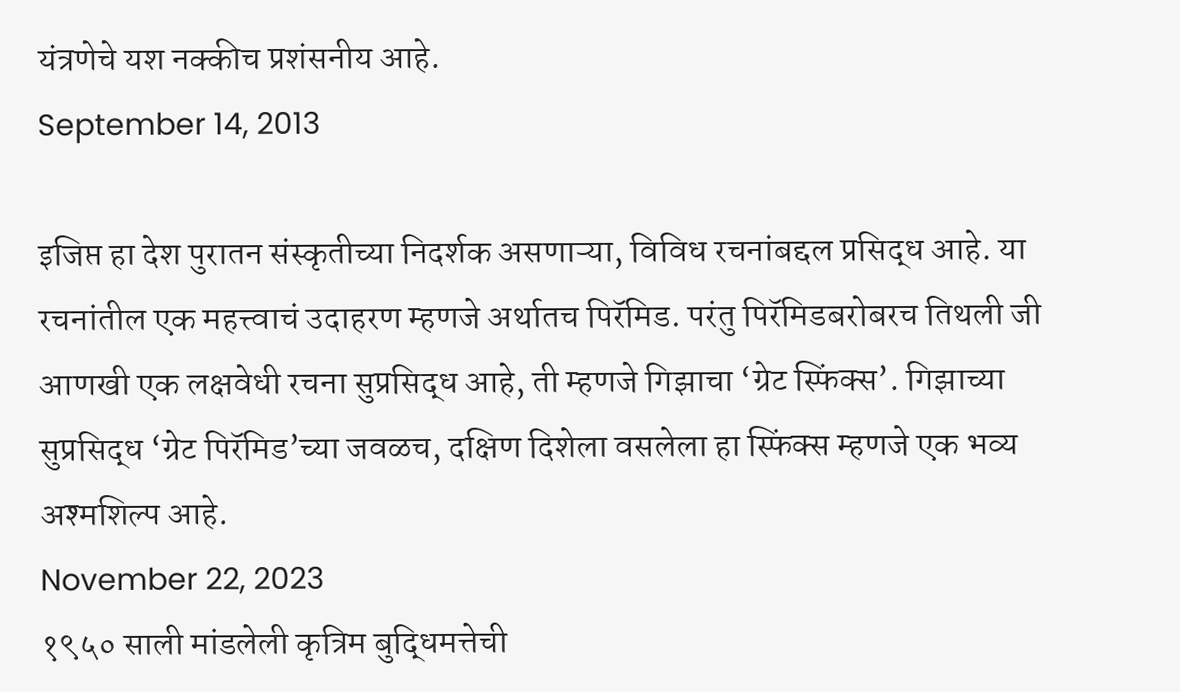यंत्रणेचे यश नक्कीच प्रशंसनीय आहे.
September 14, 2013

इजिप्त हा देश पुरातन संस्कृतीच्या निदर्शक असणाऱ्या, विविध रचनांबद्दल प्रसिद्ध आहे. या रचनांतील एक महत्त्वाचं उदाहरण म्हणजे अर्थातच पिरॅमिड. परंतु पिरॅमिडबरोबरच तिथली जी आणखी एक लक्षवेधी रचना सुप्रसिद्ध आहे, ती म्हणजे गिझाचा ‘ग्रेट स्फिंक्स’. गिझाच्या सुप्रसिद्ध ‘ग्रेट पिरॅमिड’च्या जवळच, दक्षिण दिशेला वसलेला हा स्फिंक्स म्हणजे एक भव्य अश्मशिल्प आहे.
November 22, 2023
१९५० साली मांडलेली कृत्रिम बुद्धिमत्तेची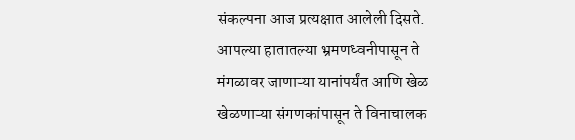संकल्पना आज प्रत्यक्षात आलेली दिसते. आपल्या हातातल्या भ्रमणध्वनीपासून ते मंगळावर जाणाऱ्या यानांपर्यंत आणि खेळ खेळणाऱ्या संगणकांपासून ते विनाचालक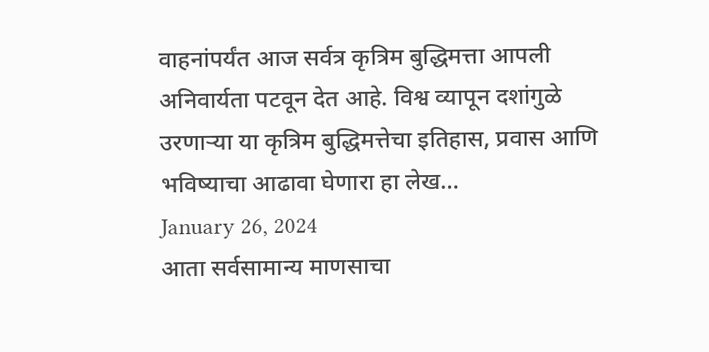वाहनांपर्यंत आज सर्वत्र कृत्रिम बुद्धिमत्ता आपली अनिवार्यता पटवून देत आहे. विश्व व्यापून दशांगुळे उरणाऱ्या या कृत्रिम बुद्धिमत्तेचा इतिहास, प्रवास आणि भविष्याचा आढावा घेणारा हा लेख…
January 26, 2024
आता सर्वसामान्य माणसाचा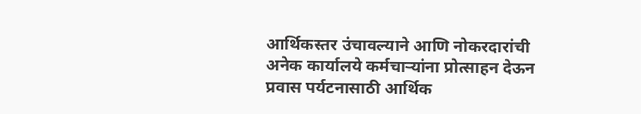आर्थिकस्तर उंचावल्याने आणि नोकरदारांची अनेक कार्यालये कर्मचाऱ्यांना प्रोत्साहन देऊन प्रवास पर्यटनासाठी आर्थिक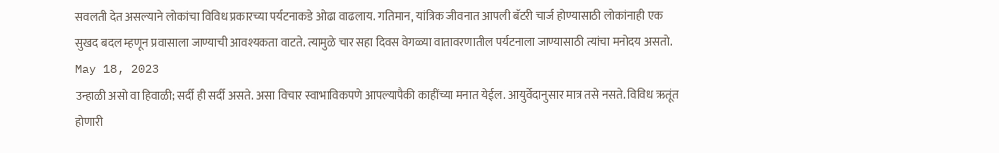सवलती देत असल्याने लोकांचा विविध प्रकारच्या पर्यटनाकडे ओढा वाढलाय. गतिमान, यांत्रिक जीवनात आपली बॅटरी चार्ज होण्यासाठी लोकांनाही एक सुखद बदल म्हणून प्रवासाला जाण्याची आवश्यकता वाटते. त्यामुळे चार सहा दिवस वेगळ्या वातावरणातील पर्यटनाला जाण्यासाठी त्यांचा मनोदय असतो.
May 18, 2023
उन्हाळी असो वा हिवाळी; सर्दी ही सर्दी असते. असा विचार स्वाभाविकपणे आपल्यापैकी काहींच्या मनात येईल. आयुर्वेदानुसार मात्र तसे नसते. विविध ऋतूंत होणारी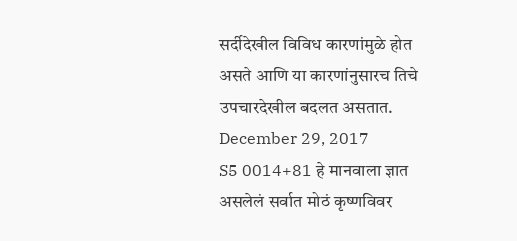सर्दीदेखील विविध कारणांमुळे होत असते आणि या कारणांनुसारच तिचे उपचारदेखील बदलत असतात.
December 29, 2017
S5 0014+81 हे मानवाला ज्ञात असलेलं सर्वात मोठं कृष्णविवर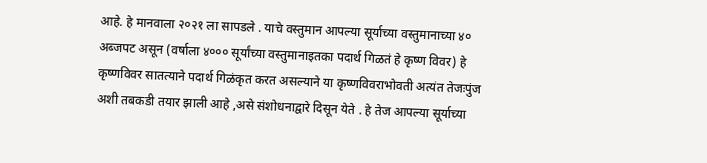आहे. हे मानवाला २०२१ ला सापडले . याचे वस्तुमान आपल्या सूर्याच्या वस्तुमानाच्या ४० अब्जपट असून (वर्षाला ४००० सूर्यांच्या वस्तुमानाइतका पदार्थ गिळतं हे कृष्ण विवर) हे कृष्णविवर सातत्याने पदार्थ गिळंकृत करत असल्याने या कृष्णविवराभोवती अत्यंत तेजःपुंज अशी तबकडी तयार झाली आहे ,असे संशोधनाद्वारे दिसून येते . हे तेज आपल्या सूर्याच्या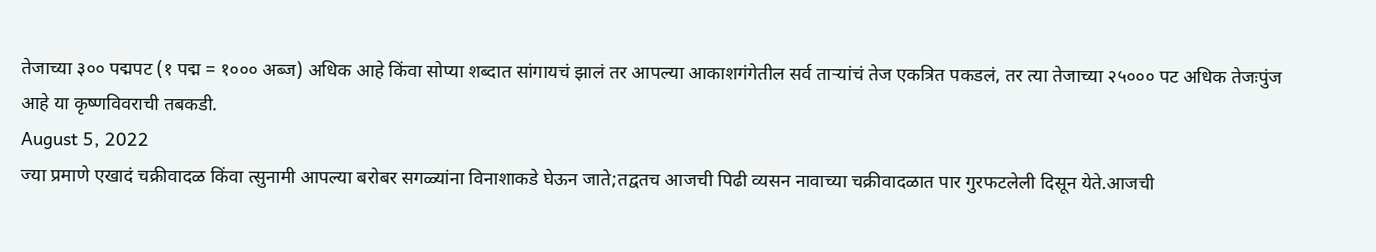तेजाच्या ३०० पद्मपट (१ पद्म = १००० अब्ज) अधिक आहे किंवा सोप्या शब्दात सांगायचं झालं तर आपल्या आकाशगंगेतील सर्व ताऱ्यांचं तेज एकत्रित पकडलं, तर त्या तेजाच्या २५००० पट अधिक तेजःपुंज आहे या कृष्णविवराची तबकडी.
August 5, 2022
ज्या प्रमाणे एखादं चक्रीवादळ किंवा त्सुनामी आपल्या बरोबर सगळ्यांना विनाशाकडे घेऊन जाते;तद्वतच आजची पिढी व्यसन नावाच्या चक्रीवादळात पार गुरफटलेली दिसून येते.आजची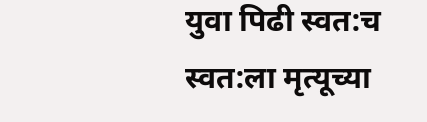युवा पिढी स्वत:च स्वत:ला मृत्यूच्या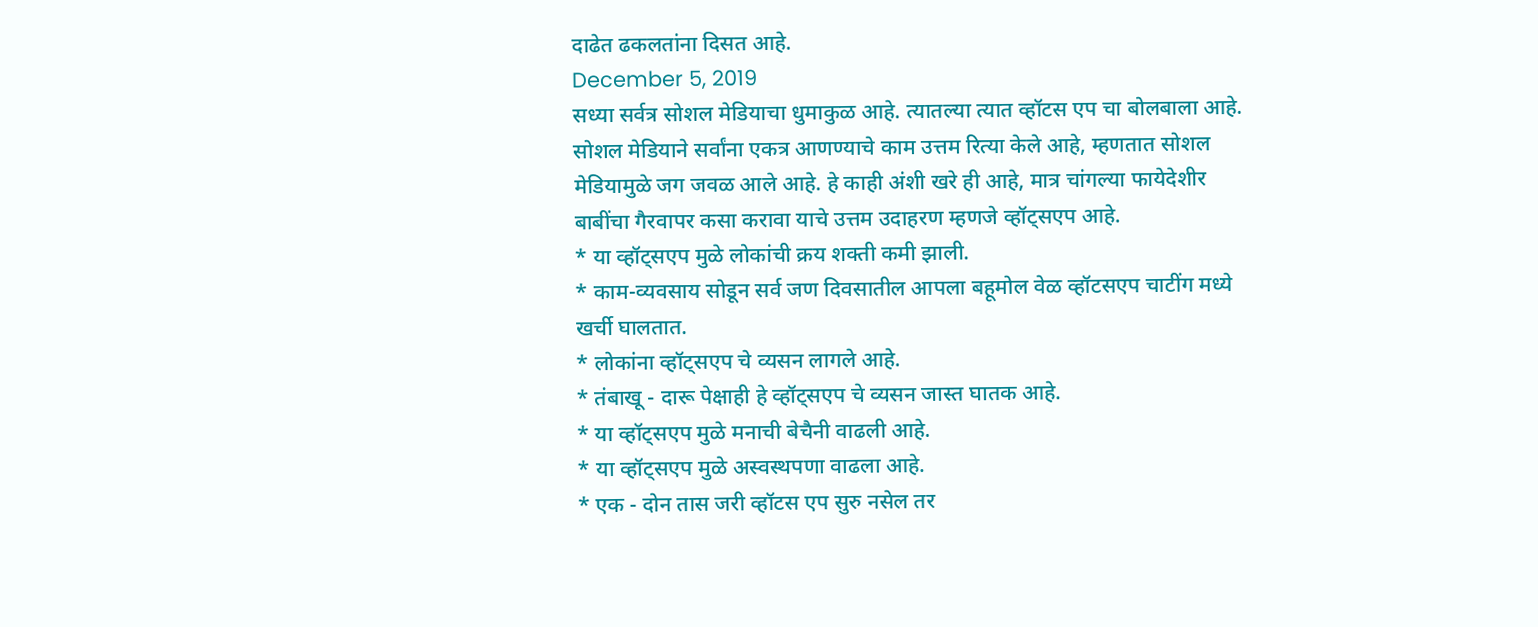दाढेत ढकलतांना दिसत आहे.
December 5, 2019
सध्या सर्वत्र सोशल मेडियाचा धुमाकुळ आहे. त्यातल्या त्यात व्हॉटस एप चा बोलबाला आहे.
सोशल मेडियाने सर्वांना एकत्र आणण्याचे काम उत्तम रित्या केले आहे, म्हणतात सोशल मेडियामुळे जग जवळ आले आहे. हे काही अंशी खरे ही आहे, मात्र चांगल्या फायेदेशीर बाबींचा गैरवापर कसा करावा याचे उत्तम उदाहरण म्हणजे व्हॉट्सएप आहे.
* या व्हॉट्सएप मुळे लोकांची क्रय शक्ती कमी झाली.
* काम-व्यवसाय सोडून सर्व जण दिवसातील आपला बहूमोल वेळ व्हॉटसएप चाटींग मध्ये खर्ची घालतात.
* लोकांना व्हॉट्सएप चे व्यसन लागले आहे.
* तंबाखू - दारू पेक्षाही हे व्हॉट्सएप चे व्यसन जास्त घातक आहे.
* या व्हॉट्सएप मुळे मनाची बेचैनी वाढली आहे.
* या व्हॉट्सएप मुळे अस्वस्थपणा वाढला आहे.
* एक - दोन तास जरी व्हॉटस एप सुरु नसेल तर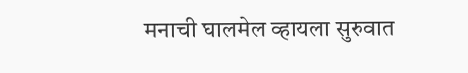मनाची घालमेल व्हायला सुरुवात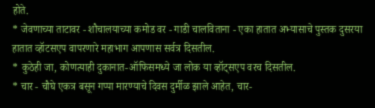होते.
* जेवणाच्या ताटावर - शौचालयाच्या कमोड वर - गाडी चालविताना - एका हातात अभ्यासाचे पुस्तक दुसरया हातात व्हॉटसएप वापरणारे महाभाग आपणास सर्वत्र दिसतील.
* कुठेही जा, कोणत्याही दुकानात-ऑफिसमध्ये जा लोक या व्हॉट्सएप वरच दिसतील.
* चार - चौघे एकत्र बसून गप्पा मारण्याचे दिवस दुर्मीळ झाले आहेत, चार-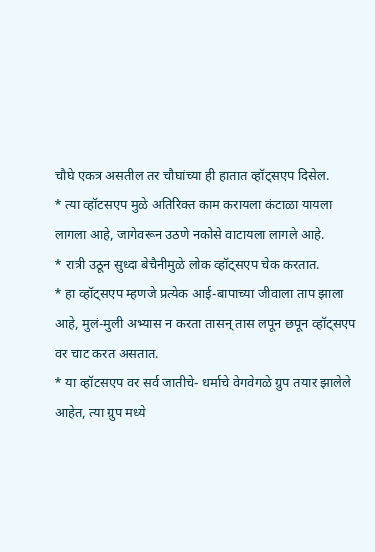चौघे एकत्र असतील तर चौघांच्या ही हातात व्हॉट्सएप दिसेल.
* त्या व्हॉटसएप मुळे अतिरिक्त काम करायला कंटाळा यायला लागला आहे, जागेवरून उठणे नकोसे वाटायला लागले आहे.
* रात्री उठून सुध्दा बेचैनीमुळे लोक व्हॉट्सएप चेक करतात.
* हा व्हॉट्सएप म्हणजे प्रत्येक आई-बापाच्या जीवाला ताप झाला आहे, मुलं-मुली अभ्यास न करता तासन् तास लपून छपून व्हॉट्सएप वर चाट करत असतात.
* या व्हॉटसएप वर सर्व जातीचे- धर्माचे वेगवेगळे ग्रुप तयार झालेले आहेत, त्या ग्रुप मध्ये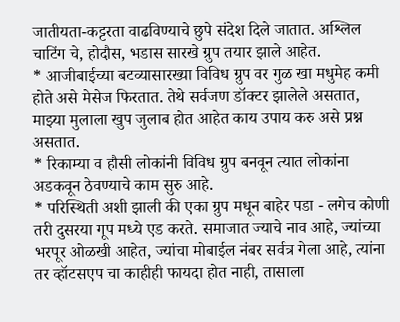जातीयता-कट्टरता वाढविण्याचे छुपे संदेश दिले जातात. अश्लिल चाटिंग चे, होदौस, भडास सारखे ग्रुप तयार झाले आहेत.
* आजीबाईच्या बटव्यासारख्या विविध ग्रुप वर गुळ खा मधुमेह कमी होते असे मेसेज फिरतात. तेथे सर्वजण डॉक्टर झालेले असतात, माझ्या मुलाला खुप जुलाब होत आहेत काय उपाय करु असे प्रश्न असतात.
* रिकाम्या व हौसी लोकांनी विविध ग्रुप बनवून त्यात लोकांना अडकवून ठेवण्याचे काम सुरु आहे.
* परिस्थिती अशी झाली की एका ग्रुप मधून बाहेर पडा - लगेच कोणी तरी दुसरया गूप मध्ये एड करते. समाजात ज्याचे नाव आहे, ज्यांच्या भरपूर ओळखी आहेत, ज्यांचा मोबाईल नंबर सर्वत्र गेला आहे, त्यांना तर व्हॉटसएप चा काहीही फायदा होत नाही, तासाला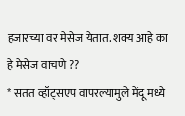हजारच्या वर मेसेज येतात. शक्य आहे का हे मेसेज वाचणे ??
* सतत व्हॉट्सएप वापरल्यामुले मेंदू मध्ये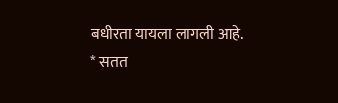बधीरता यायला लागली आहे.
* सतत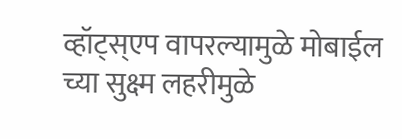व्हॉट्स्एप वापरल्यामुळे मोबाईल च्या सुक्ष्म लहरीमुळे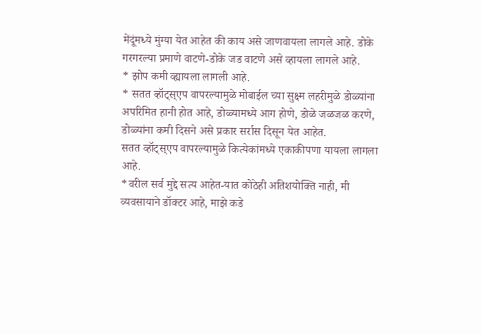मेंदूंमध्ये मुंग्या येत आहेत की काय असे जाणवायला लागले आहे. डोके गरगरल्या प्रमाणे वाटणे-डोके जड वाटणे असे व्हायला लागले आहे.
* झोप कमी व्ह्यायला लागली आहे.
* सतत व्हॉट्स्एप वापरल्यामुळे मोबाईल च्या सुक्ष्म लहरीमुळे डोळ्यांना अपरिमित हानी होत आहे, डोळ्यामध्ये आग होणे, डोळे जळजळ करणे, डोळ्यांना कमी दिसने असे प्रकार सर्रास दिसून येत आहेत.
सतत व्हॉट्स्एप वापरल्यामुळे कित्येकांमध्ये एकाकीपणा यायला लागला आहे.
*वरील सर्व मुद्दे सत्य आहेत-यात कोठेही अतिशयोक्ति नाही, मी व्यवसायाने डॉक्टर आहे, माझे कडे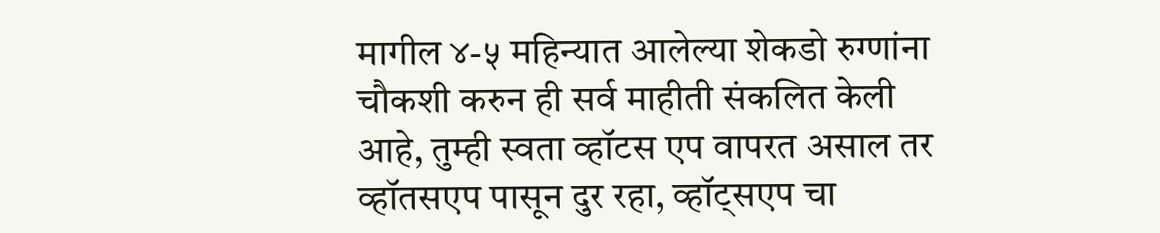मागील ४-५ महिन्यात आलेल्या शेकडो रुग्णांना चौकशी करुन ही सर्व माहीती संकलित केली आहे, तुम्ही स्वता व्हॉटस एप वापरत असाल तर व्हॉतसएप पासून दुर रहा, व्हॉट्सएप चा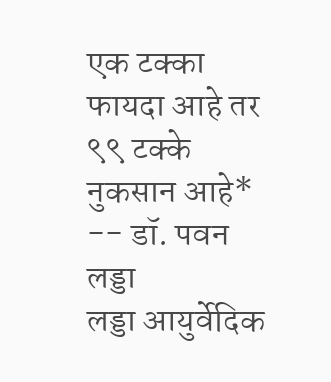एक टक्का फायदा आहे तर ९९ टक्के नुकसान आहे*
-- डॉ. पवन लड्डा
लड्डा आयुर्वेदिक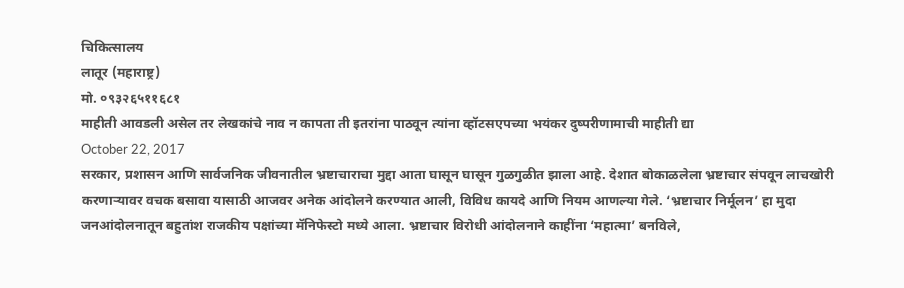चिकित्सालय
लातूर (महाराष्ट्र)
मो. ०९३२६५११६८१
माहीती आवडली असेल तर लेखकांचे नाव न कापता ती इतरांना पाठवून त्यांना व्हॉटसएपच्या भयंकर दुष्परीणामाची माहीती द्या
October 22, 2017
सरकार, प्रशासन आणि सार्वजनिक जीवनातील भ्रष्टाचाराचा मुद्दा आता घासून घासून गुळगुळीत झाला आहे. देशात बोकाळलेला भ्रष्टाचार संपवून लाचखोरी करणाऱ्यावर वचक बसावा यासाठी आजवर अनेक आंदोलने करण्यात आली, विविध कायदे आणि नियम आणल्या गेले. ‘भ्रष्टाचार निर्मूलन’ हा मुदा जनआंदोलनातून बहुतांश राजकीय पक्षांच्या मॅनिफेस्टो मध्ये आला. भ्रष्टाचार विरोधी आंदोलनाने काहींना ‘महात्मा’ बनविले,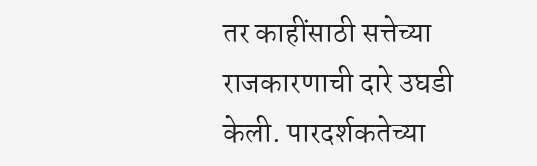तर काहींसाठी सत्तेच्या राजकारणाची दारे उघडी केली. पारदर्शकतेच्या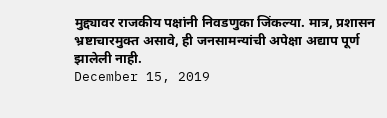मुद्द्यावर राजकीय पक्षांनी निवडणुका जिंकल्या. मात्र, प्रशासन भ्रष्टाचारमुक्त असावे, ही जनसामन्यांची अपेक्षा अद्याप पूर्ण झालेली नाही.
December 15, 2019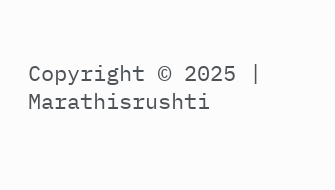Copyright © 2025 | Marathisrushti